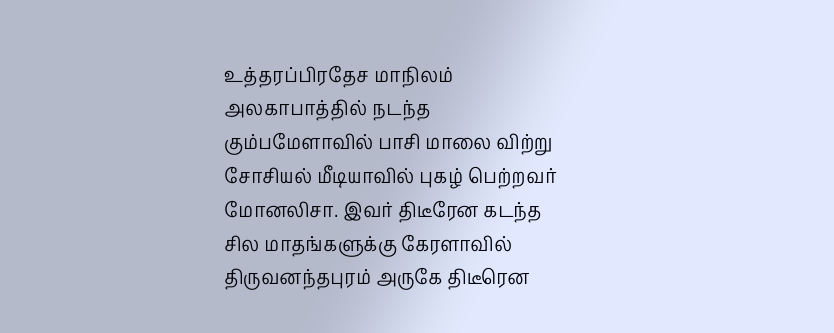உத்தரப்பிரதேச மாநிலம் அலகாபாத்தில் நடந்த கும்பமேளாவில் பாசி மாலை விற்று சோசியல் மீடியாவில் புகழ் பெற்றவர் மோனலிசா. இவர் திடீரேன கடந்த சில மாதங்களுக்கு கேரளாவில் திருவனந்தபுரம் அருகே திடீரென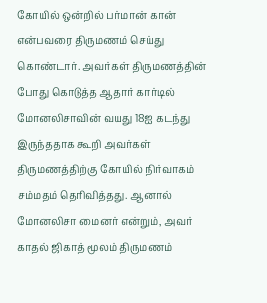கோயில் ஒன்றில் பர்மான் கான் என்பவரை திருமணம் செய்து கொண்டார். அவர்கள் திருமணத்தின் போது கொடுத்த ஆதார் கார்டில் மோனலிசாவின் வயது 18ஐ கடந்து இருந்ததாக கூறி அவர்கள் திருமணத்திற்கு கோயில் நிர்வாகம் சம்மதம் தெரிவித்தது. ஆனால் மோனலிசா மைனர் என்றும், அவர் காதல் ஜிகாத் மூலம் திருமணம்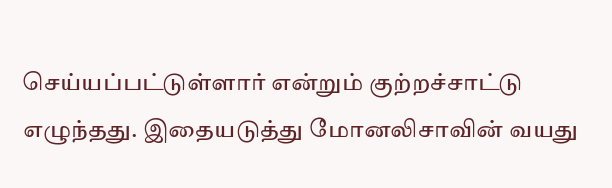செய்யப்பட்டுள்ளார் என்றும் குற்றச்சாட்டு எழுந்தது. இதையடுத்து மோனலிசாவின் வயது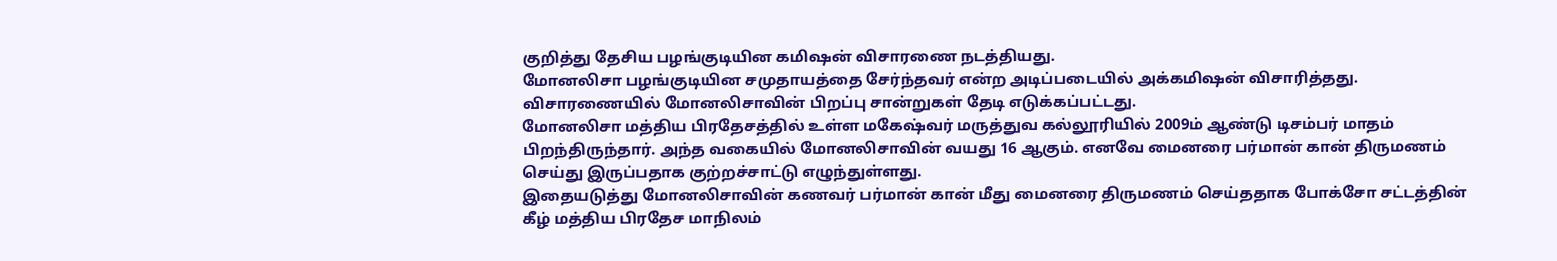குறித்து தேசிய பழங்குடியின கமிஷன் விசாரணை நடத்தியது.
மோனலிசா பழங்குடியின சமுதாயத்தை சேர்ந்தவர் என்ற அடிப்படையில் அக்கமிஷன் விசாரித்தது. விசாரணையில் மோனலிசாவின் பிறப்பு சான்றுகள் தேடி எடுக்கப்பட்டது.
மோனலிசா மத்திய பிரதேசத்தில் உள்ள மகேஷ்வர் மருத்துவ கல்லூரியில் 2009ம் ஆண்டு டிசம்பர் மாதம் பிறந்திருந்தார். அந்த வகையில் மோனலிசாவின் வயது 16 ஆகும். எனவே மைனரை பர்மான் கான் திருமணம் செய்து இருப்பதாக குற்றச்சாட்டு எழுந்துள்ளது.
இதையடுத்து மோனலிசாவின் கணவர் பர்மான் கான் மீது மைனரை திருமணம் செய்ததாக போக்சோ சட்டத்தின் கீழ் மத்திய பிரதேச மாநிலம்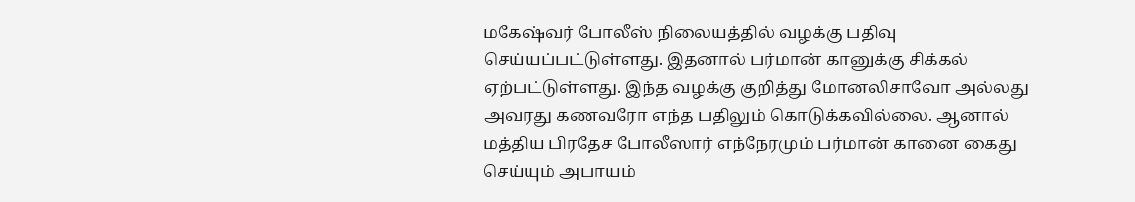மகேஷ்வர் போலீஸ் நிலையத்தில் வழக்கு பதிவு செய்யப்பட்டுள்ளது. இதனால் பர்மான் கானுக்கு சிக்கல் ஏற்பட்டுள்ளது. இந்த வழக்கு குறித்து மோனலிசாவோ அல்லது அவரது கணவரோ எந்த பதிலும் கொடுக்கவில்லை. ஆனால் மத்திய பிரதேச போலீஸார் எந்நேரமும் பர்மான் கானை கைது செய்யும் அபாயம்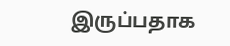இருப்பதாக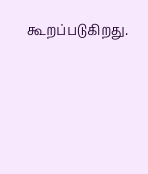கூறப்படுகிறது.